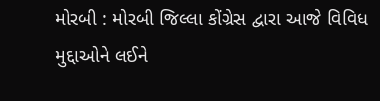મોરબી : મોરબી જિલ્લા કોંગ્રેસ દ્વારા આજે વિવિધ મુદ્દાઓને લઈને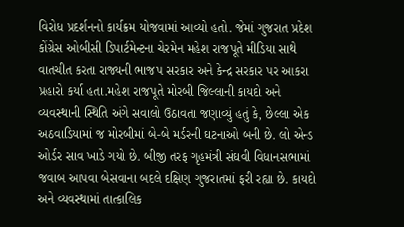વિરોધ પ્રદર્શનનો કાર્યક્રમ યોજવામાં આવ્યો હતો. જેમાં ગુજરાત પ્રદેશ કોંગ્રેસ ઓબીસી ડિપાર્ટમેન્ટના ચેરમેન મહેશ રાજપૂતે મીડિયા સાથે વાતચીત કરતા રાજ્યની ભાજપ સરકાર અને કેન્દ્ર સરકાર પર આકરા પ્રહારો કર્યા હતા.મહેશ રાજપૂતે મોરબી જિલ્લાની કાયદો અને વ્યવસ્થાની સ્થિતિ અંગે સવાલો ઉઠાવતા જણાવ્યું હતું કે, છેલ્લા એક અઠવાડિયામાં જ મોરબીમાં બે-બે મર્ડરની ઘટનાઓ બની છે. લો એન્ડ ઓર્ડર સાવ ખાડે ગયો છે. બીજી તરફ ગૃહમંત્રી સંઘવી વિધાનસભામાં જવાબ આપવા બેસવાના બદલે દક્ષિણ ગુજરાતમાં ફરી રહ્યા છે. કાયદો અને વ્યવસ્થામાં તાત્કાલિક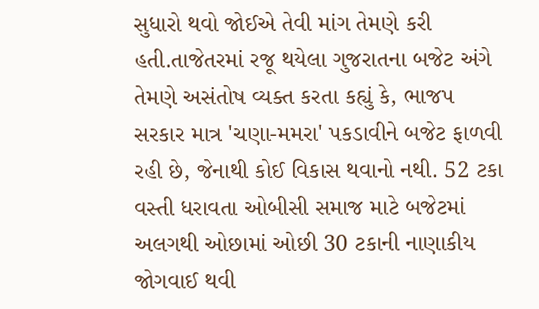સુધારો થવો જોઈએ તેવી માંગ તેમણે કરી હતી.તાજેતરમાં રજૂ થયેલા ગુજરાતના બજેટ અંગે તેમણે અસંતોષ વ્યક્ત કરતા કહ્યું કે, ભાજપ સરકાર માત્ર 'ચણા-મમરા' પકડાવીને બજેટ ફાળવી રહી છે, જેનાથી કોઈ વિકાસ થવાનો નથી. 52 ટકા વસ્તી ધરાવતા ઓબીસી સમાજ માટે બજેટમાં અલગથી ઓછામાં ઓછી 30 ટકાની નાણાકીય જોગવાઈ થવી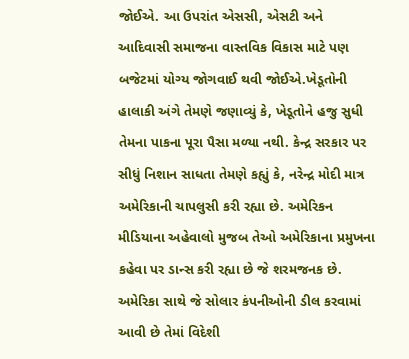જોઈએ. આ ઉપરાંત એસસી, એસટી અને આદિવાસી સમાજના વાસ્તવિક વિકાસ માટે પણ બજેટમાં યોગ્ય જોગવાઈ થવી જોઈએ.ખેડૂતોની હાલાકી અંગે તેમણે જણાવ્યું કે, ખેડૂતોને હજુ સુધી તેમના પાકના પૂરા પૈસા મળ્યા નથી. કેન્દ્ર સરકાર પર સીધું નિશાન સાધતા તેમણે કહ્યું કે, નરેન્દ્ર મોદી માત્ર અમેરિકાની ચાપલુસી કરી રહ્યા છે. અમેરિકન મીડિયાના અહેવાલો મુજબ તેઓ અમેરિકાના પ્રમુખના કહેવા પર ડાન્સ કરી રહ્યા છે જે શરમજનક છે. અમેરિકા સાથે જે સોલાર કંપનીઓની ડીલ કરવામાં આવી છે તેમાં વિદેશી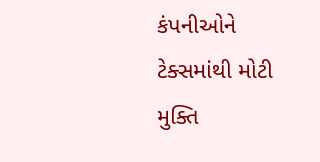કંપનીઓને ટેક્સમાંથી મોટી મુક્તિ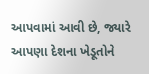આપવામાં આવી છે, જ્યારે આપણા દેશના ખેડૂતોને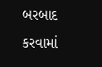બરબાદ કરવામાં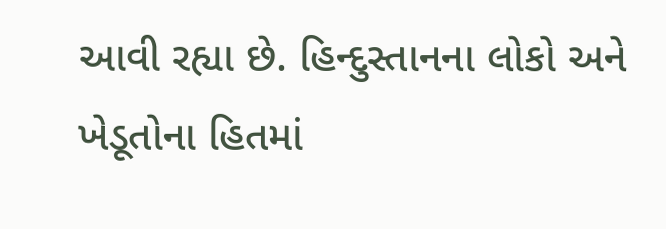આવી રહ્યા છે. હિન્દુસ્તાનના લોકો અને ખેડૂતોના હિતમાં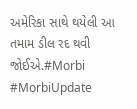અમેરિકા સાથે થયેલી આ તમામ ડીલ રદ થવી જોઈએ.#Morbi #MorbiUpdate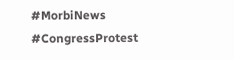#MorbiNews #CongressProtest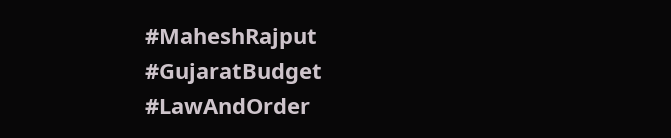#MaheshRajput #GujaratBudget #LawAndOrder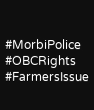#MorbiPolice #OBCRights #FarmersIssue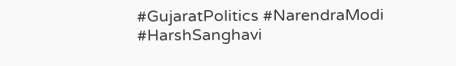#GujaratPolitics #NarendraModi #HarshSanghavi